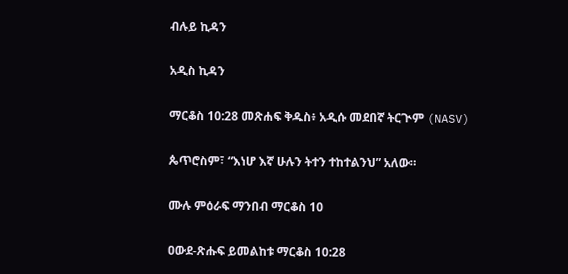ብሉይ ኪዳን

አዲስ ኪዳን

ማርቆስ 10:28 መጽሐፍ ቅዱስ፥ አዲሱ መደበኛ ትርጒም (NASV)

ጴጥሮስም፣ “እነሆ እኛ ሁሉን ትተን ተከተልንህ” አለው።

ሙሉ ምዕራፍ ማንበብ ማርቆስ 10

ዐውደ-ጽሑፍ ይመልከቱ ማርቆስ 10:28